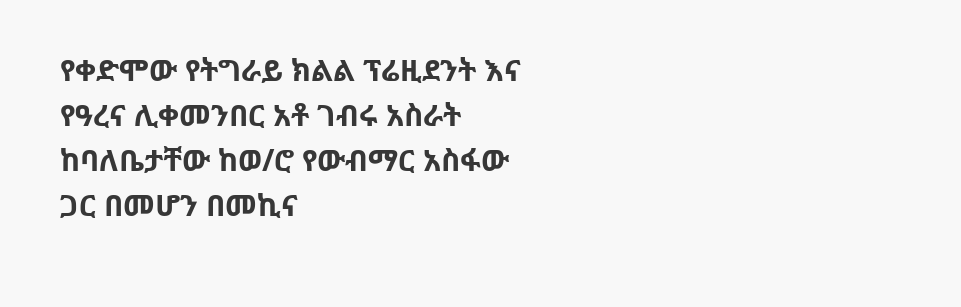የቀድሞው የትግራይ ክልል ፕሬዚደንት እና የዓረና ሊቀመንበር አቶ ገብሩ አስራት ከባለቤታቸው ከወ/ሮ የውብማር አስፋው ጋር በመሆን በመኪና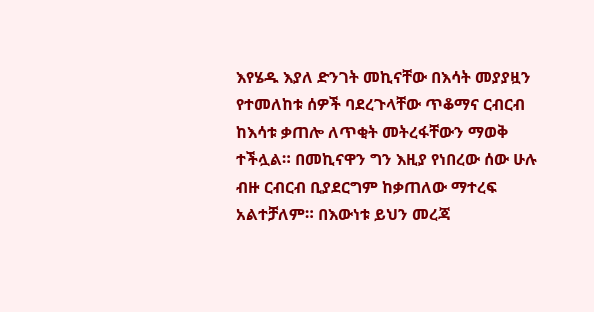እየሄዱ እያለ ድንገት መኪናቸው በእሳት መያያዟን የተመለከቱ ሰዎች ባደረጉላቸው ጥቆማና ርብርብ ከእሳቱ ቃጠሎ ለጥቂት መትረፋቸውን ማወቅ ተችሏል። በመኪናዋን ግን እዚያ የነበረው ሰው ሁሉ ብዙ ርብርብ ቢያደርግም ከቃጠለው ማተረፍ አልተቻለም። በእውነቱ ይህን መረጃ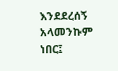እንደደረሰኝ አላመንኩም ነበር፤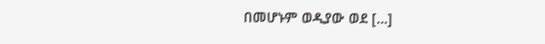በመሆኑም ወዲያው ወደ […]